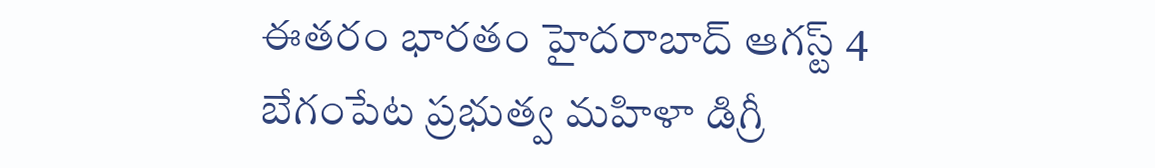ఈతరం భారతం హైదరాబాద్ ఆగస్ట్ 4
బేగంపేట ప్రభుత్వ మహిళా డిగ్రీ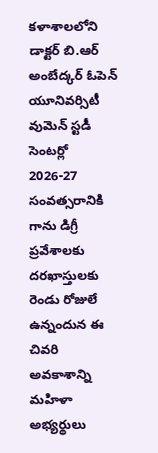కళాశాలలోని డాక్టర్ బి.ఆర్ అంబేద్కర్ ఓపెన్ యూనివర్సిటీ వుమెన్ స్టడీ సెంటర్లో 2026-27 సంవత్సరానికి గాను డిగ్రీ ప్రవేశాలకు దరఖాస్తులకు రెండు రోజులే ఉన్నందున ఈ చివరి అవకాశాన్ని మహిళా అభ్యర్థులు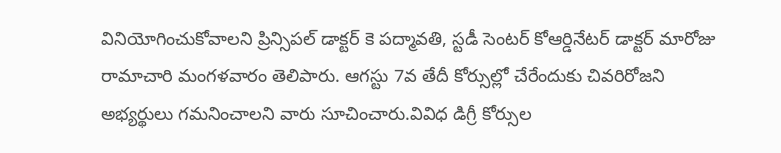వినియోగించుకోవాలని ప్రిన్సిపల్ డాక్టర్ కె పద్మావతి, స్టడీ సెంటర్ కోఆర్డినేటర్ డాక్టర్ మారోజు రామాచారి మంగళవారం తెలిపారు. ఆగస్టు 7వ తేదీ కోర్సుల్లో చేరేందుకు చివరిరోజని అభ్యర్థులు గమనించాలని వారు సూచించారు.వివిధ డిగ్రీ కోర్సుల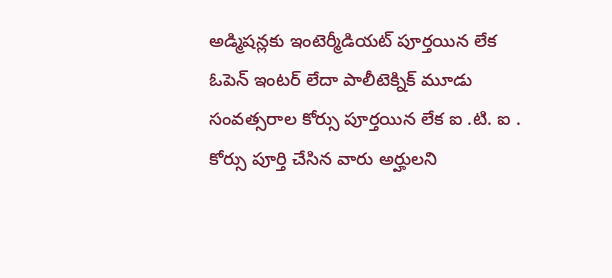అడ్మిషన్లకు ఇంటెర్మీడియట్ పూర్తయిన లేక ఓపెన్ ఇంటర్ లేదా పాలీటెక్నిక్ మూడు సంవత్సరాల కోర్సు పూర్తయిన లేక ఐ .టి. ఐ . కోర్సు పూర్తి చేసిన వారు అర్హులని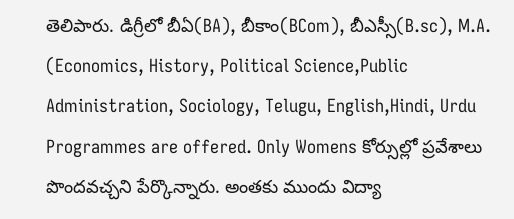తెలిపారు. డిగ్రీలో బీఏ(BA), బీకాం(BCom), బీఎస్సీ(B.sc), M.A. (Economics, History, Political Science,Public Administration, Sociology, Telugu, English,Hindi, Urdu Programmes are offered. Only Womens కోర్సుల్లో ప్రవేశాలు పొందవచ్చని పేర్కొన్నారు. అంతకు ముందు విద్యా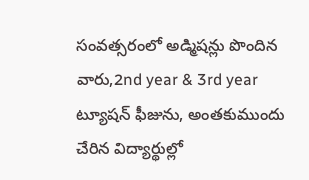సంవత్సరంలో అడ్మిషన్లు పొందిన వారు,2nd year & 3rd year ట్యూషన్ ఫీజును, అంతకుముందు చేరిన విద్యార్థుల్లో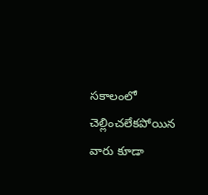సకాలంలో చెల్లించలేకపోయిన వారు కూడా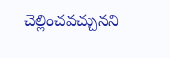చెల్లించవచ్చునని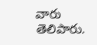వారు తెలిపారు.